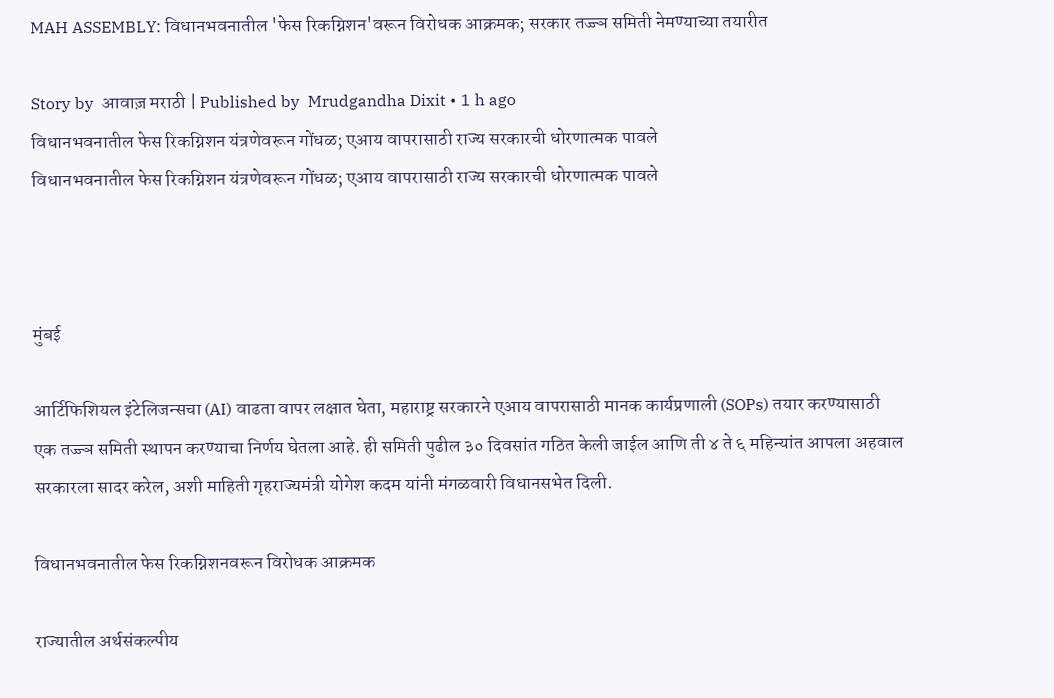MAH ASSEMBLY: विधानभवनातील 'फेस रिकग्निशन'वरून विरोधक आक्रमक; सरकार तज्ज्ञ समिती नेमण्याच्या तयारीत

Story by  आवाज़ मराठी | Published by  Mrudgandha Dixit • 1 h ago
विधानभवनातील फेस रिकग्निशन यंत्रणेवरून गोंधळ; एआय वापरासाठी राज्य सरकारची धोरणात्मक पावले
विधानभवनातील फेस रिकग्निशन यंत्रणेवरून गोंधळ; एआय वापरासाठी राज्य सरकारची धोरणात्मक पावले



मुंबई

आर्टिफिशियल इंटेलिजन्सचा (AI) वाढता वापर लक्षात घेता, महाराष्ट्र सरकारने एआय वापरासाठी मानक कार्यप्रणाली (SOPs) तयार करण्यासाठी एक तज्ज्ञ समिती स्थापन करण्याचा निर्णय घेतला आहे. ही समिती पुढील ३० दिवसांत गठित केली जाईल आणि ती ४ ते ६ महिन्यांत आपला अहवाल सरकारला सादर करेल, अशी माहिती गृहराज्यमंत्री योगेश कदम यांनी मंगळवारी विधानसभेत दिली.

विधानभवनातील फेस रिकग्निशनवरून विरोधक आक्रमक

राज्यातील अर्थसंकल्पीय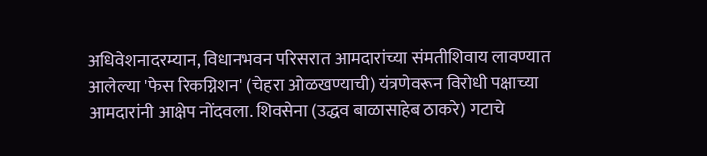अधिवेशनादरम्यान, विधानभवन परिसरात आमदारांच्या संमतीशिवाय लावण्यात आलेल्या 'फेस रिकग्निशन' (चेहरा ओळखण्याची) यंत्रणेवरून विरोधी पक्षाच्या आमदारांनी आक्षेप नोंदवला. शिवसेना (उद्धव बाळासाहेब ठाकरे) गटाचे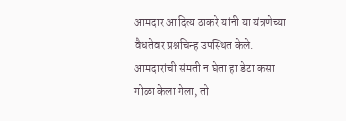आमदार आदित्य ठाकरे यांनी या यंत्रणेच्या वैधतेवर प्रश्नचिन्ह उपस्थित केले. आमदारांची संमती न घेता हा डेटा कसा गोळा केला गेला, तो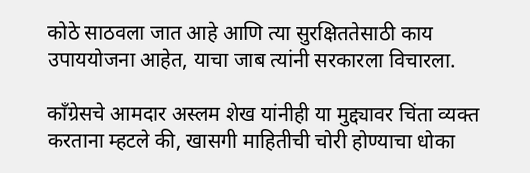कोठे साठवला जात आहे आणि त्या सुरक्षिततेसाठी काय उपाययोजना आहेत, याचा जाब त्यांनी सरकारला विचारला.

काँग्रेसचे आमदार अस्लम शेख यांनीही या मुद्द्यावर चिंता व्यक्त करताना म्हटले की, खासगी माहितीची चोरी होण्याचा धोका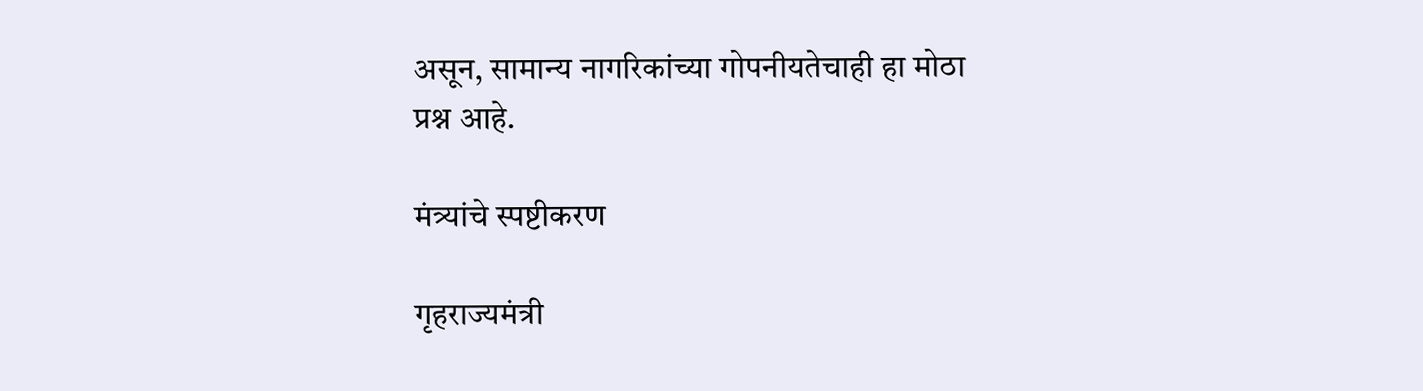असून, सामान्य नागरिकांच्या गोपनीयतेचाही हा मोठा प्रश्न आहे.

मंत्र्यांचे स्पष्टीकरण

गृहराज्यमंत्री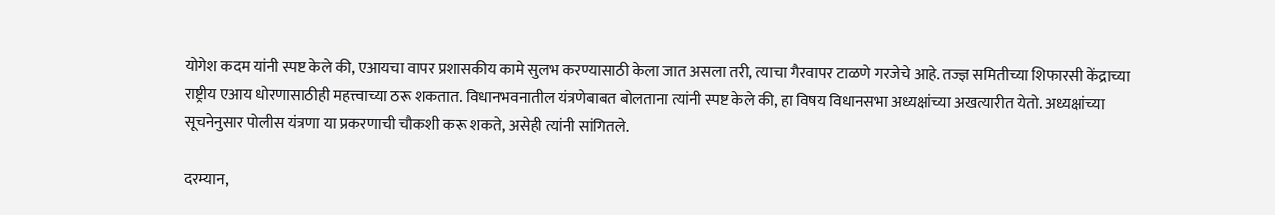योगेश कदम यांनी स्पष्ट केले की, एआयचा वापर प्रशासकीय कामे सुलभ करण्यासाठी केला जात असला तरी, त्याचा गैरवापर टाळणे गरजेचे आहे. तज्ज्ञ समितीच्या शिफारसी केंद्राच्या राष्ट्रीय एआय धोरणासाठीही महत्त्वाच्या ठरू शकतात. विधानभवनातील यंत्रणेबाबत बोलताना त्यांनी स्पष्ट केले की, हा विषय विधानसभा अध्यक्षांच्या अखत्यारीत येतो. अध्यक्षांच्या सूचनेनुसार पोलीस यंत्रणा या प्रकरणाची चौकशी करू शकते, असेही त्यांनी सांगितले.

दरम्यान,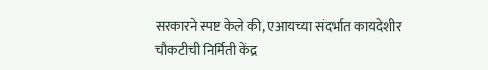सरकारने स्पष्ट केले की, एआयच्या संदर्भात कायदेशीर चौकटीची निर्मिती केंद्र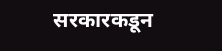सरकारकडून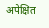अपेक्षित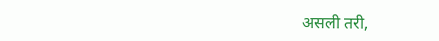असली तरी,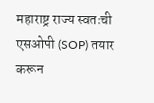महाराष्ट्र राज्य स्वतःची एसओपी (SOP) तयार करून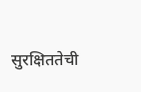सुरक्षिततेची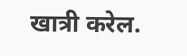खात्री करेल.